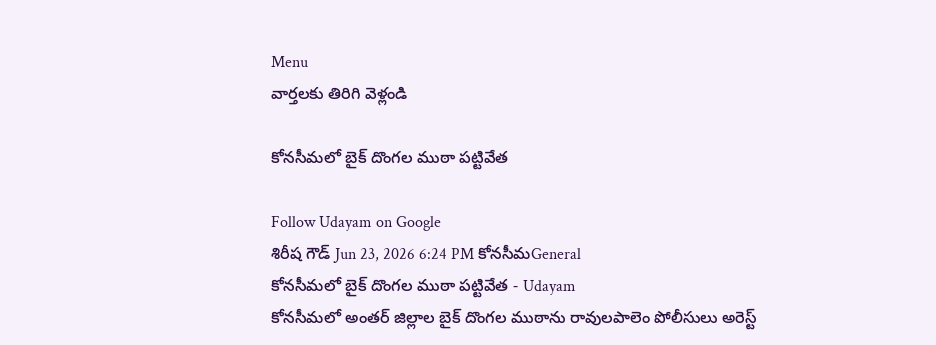Menu
వార్తలకు తిరిగి వెళ్లండి

కోనసీమలో బైక్ దొంగల ముఠా పట్టివేత

Follow Udayam on Google
శిరీష గౌడ్ Jun 23, 2026 6:24 PM కోనసీమGeneral
కోనసీమలో బైక్ దొంగల ముఠా పట్టివేత - Udayam
కోనసీమలో అంతర్ జిల్లాల బైక్ దొంగల ముఠాను రావులపాలెం పోలీసులు అరెస్ట్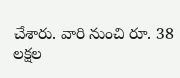చేశారు. వారి నుంచి రూ. 38 లక్షల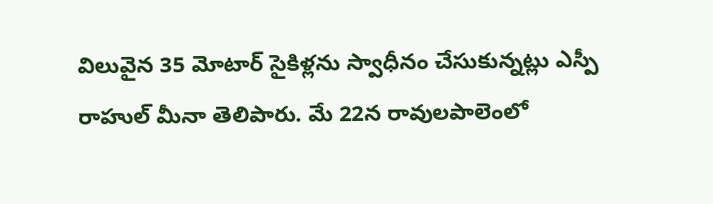విలువైన 35 మోటార్ సైకిళ్లను స్వాధీనం చేసుకున్నట్లు ఎస్పీ రాహుల్ మీనా తెలిపారు. మే 22న రావులపాలెంలో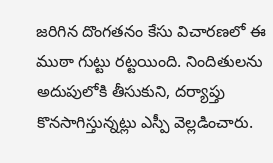జరిగిన దొంగతనం కేసు విచారణలో ఈ ముఠా గుట్టు రట్టయింది. నిందితులను అదుపులోకి తీసుకుని, దర్యాప్తు కొనసాగిస్తున్నట్లు ఎస్పీ వెల్లడించారు.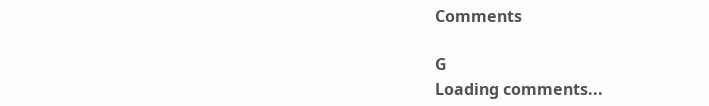Comments

G
Loading comments...